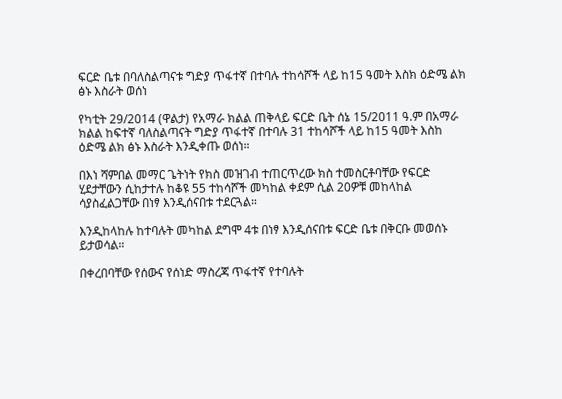ፍርድ ቤቱ በባለስልጣናቱ ግድያ ጥፋተኛ በተባሉ ተከሳሾች ላይ ከ15 ዓመት እስክ ዕድሜ ልክ ፅኑ እስራት ወሰነ

የካቲት 29/2014 (ዋልታ) የአማራ ክልል ጠቅላይ ፍርድ ቤት ሰኔ 15/2011 ዓ.ም በአማራ ክልል ከፍተኛ ባለስልጣናት ግድያ ጥፋተኛ በተባሉ 31 ተከሳሾች ላይ ከ15 ዓመት እስከ ዕድሜ ልክ ፅኑ እስራት እንዲቀጡ ወሰነ።

በእነ ሻምበል መማር ጌትነት የክስ መዝገብ ተጠርጥረው ክስ ተመስርቶባቸው የፍርድ ሂደታቸውን ሲከታተሉ ከቆዩ 55 ተከሳሾች መካከል ቀደም ሲል 20ዎቹ መከላከል ሳያስፈልጋቸው በነፃ እንዲሰናበቱ ተደርጓል።

እንዲከላከሉ ከተባሉት መካከል ደግሞ 4ቱ በነፃ እንዲሰናበቱ ፍርድ ቤቱ በቅርቡ መወሰኑ ይታወሳል።

በቀረበባቸው የሰውና የሰነድ ማስረጃ ጥፋተኛ የተባሉት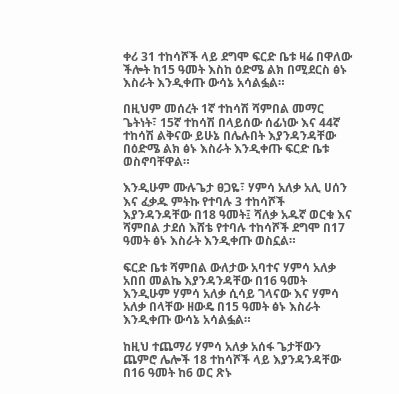ቀሪ 31 ተከሳሾች ላይ ደግሞ ፍርድ ቤቱ ዛሬ በዋለው ችሎት ከ15 ዓመት እስከ ዕድሜ ልክ በሚደርስ ፅኑ እስራት እንዲቀጡ ውሳኔ አሳልፏል።

በዚህም መሰረት 1ኛ ተከሳሽ ሻምበል መማር ጌትነት፣ 15ኛ ተከሳሽ በላይሰው ሰፊነው እና 44ኛ ተከሳሽ ልቅናው ይሁኔ በሌሉበት እያንዳንዳቸው በዕድሜ ልክ ፅኑ እስራት እንዲቀጡ ፍርድ ቤቱ ወስኖባቸዋል።

እንዲሁም ሙሉጌታ ፀጋዬ፣ ሃምሳ አለቃ አሊ ሀሰን እና ፈቃዱ ምትኩ የተባሉ 3 ተከሳሾች እያንዳንዳቸው በ18 ዓመት፤ ሻለቃ አዱኛ ወርቁ እና ሻምበል ታደሰ እሸቴ የተባሉ ተከሳሾች ደግሞ በ17 ዓመት ፅኑ እስራት እንዲቀጡ ወስኗል።

ፍርድ ቤቱ ሻምበል ውለታው አባተና ሃምሳ አለቃ አበበ መልኬ እያንዳንዳቸው በ16 ዓመት እንዲሁም ሃምሳ አለቃ ሲሳይ ገላናው እና ሃምሳ አለቃ በላቸው ዘውዴ በ15 ዓመት ፅኑ እስራት እንዲቀጡ ውሳኔ አሳልፏል።

ከዚህ ተጨማሪ ሃምሳ አለቃ አሰፋ ጌታቸውን ጨምሮ ሌሎች 18 ተከሳሾች ላይ እያንዳንዳቸው በ16 ዓመት ከ6 ወር ጽኑ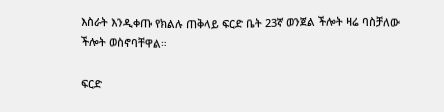እስራት እንዲቀጡ የክልሉ ጠቅላይ ፍርድ ቤት 23ኛ ወንጀል ችሎት ዛሬ ባስቻለው ችሎት ወስኖባቸዋል።

ፍርድ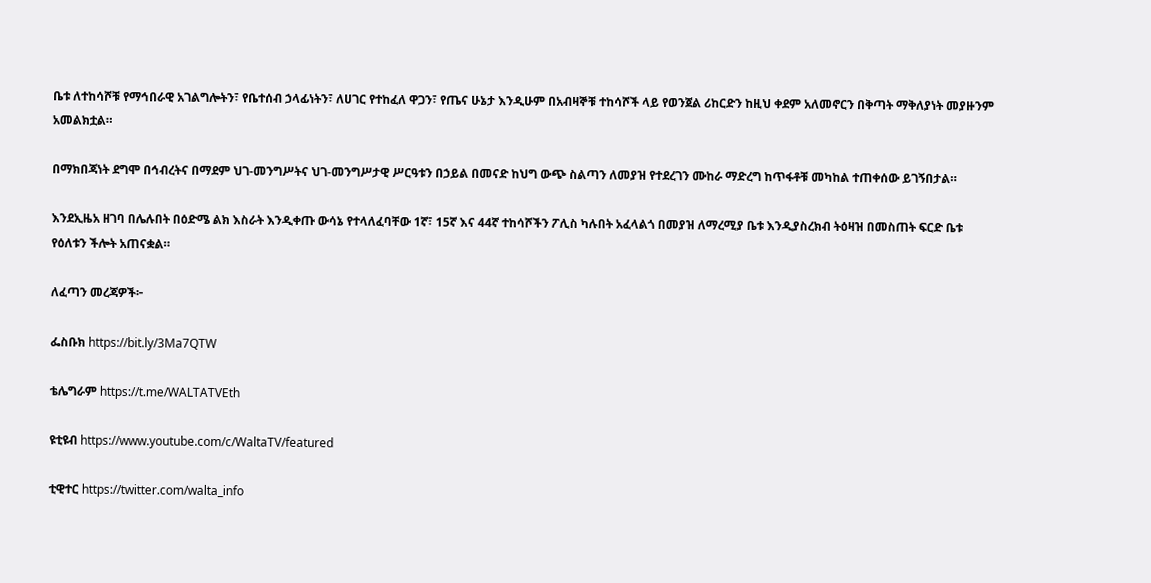ቤቱ ለተከሳሾቹ የማኅበራዊ አገልግሎትን፣ የቤተሰብ ኃላፊነትን፣ ለሀገር የተከፈለ ዋጋን፣ የጤና ሁኔታ እንዲሁም በአብዛኞቹ ተከሳሾች ላይ የወንጀል ሪከርድን ከዚህ ቀደም አለመኖርን በቅጣት ማቅለያነት መያዙንም አመልክቷል።

በማክበጃነት ደግሞ በኅብረትና በማደም ህገ-መንግሥትና ህገ-መንግሥታዊ ሥርዓቱን በኃይል በመናድ ከህግ ውጭ ስልጣን ለመያዝ የተደረገን ሙከራ ማድረግ ከጥፋቶቹ መካከል ተጠቀሰው ይገኝበታል።

እንደኢዜአ ዘገባ በሌሉበት በዕድሜ ልክ እስራት እንዲቀጡ ውሳኔ የተላለፈባቸው 1ኛ፣ 15ኛ እና 44ኛ ተከሳሾችን ፖሊስ ካሉበት አፈላልጎ በመያዝ ለማረሚያ ቤቱ እንዲያስረክብ ትዕዛዝ በመስጠት ፍርድ ቤቱ የዕለቱን ችሎት አጠናቋል።

ለፈጣን መረጃዎች፦

ፌስቡክ https://bit.ly/3Ma7QTW

ቴሌግራም https://t.me/WALTATVEth

ዩቲዩብ https://www.youtube.com/c/WaltaTV/featured

ቲዊተር https://twitter.com/walta_info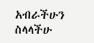አብራችሁን ስላላችሁ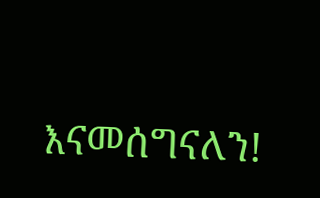እናመሰግናለን!